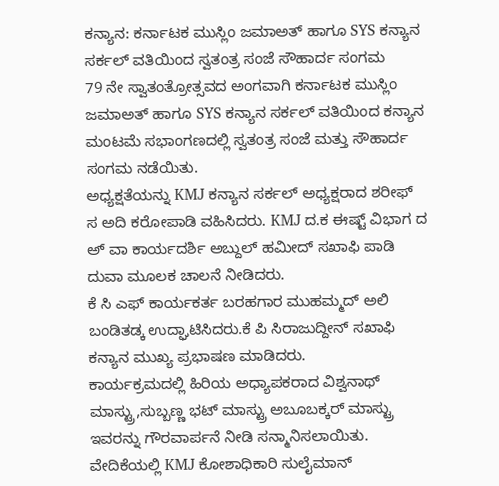ಕನ್ಯಾನ: ಕರ್ನಾಟಕ ಮುಸ್ಲಿಂ ಜಮಾಅತ್ ಹಾಗೂ SYS ಕನ್ಯಾನ ಸರ್ಕಲ್ ವತಿಯಿಂದ ಸ್ವತಂತ್ರ ಸಂಜೆ ಸೌಹಾರ್ದ ಸಂಗಮ
79 ನೇ ಸ್ವಾತಂತ್ರೋತ್ಸವದ ಅಂಗವಾಗಿ ಕರ್ನಾಟಕ ಮುಸ್ಲಿಂ ಜಮಾಅತ್ ಹಾಗೂ SYS ಕನ್ಯಾನ ಸರ್ಕಲ್ ವತಿಯಿಂದ ಕನ್ಯಾನ ಮಂಟಮೆ ಸಭಾಂಗಣದಲ್ಲಿ ಸ್ವತಂತ್ರ ಸಂಜೆ ಮತ್ತು ಸೌಹಾರ್ದ ಸಂಗಮ ನಡೆಯಿತು.
ಅಧ್ಯಕ್ಷತೆಯನ್ನು KMJ ಕನ್ಯಾನ ಸರ್ಕಲ್ ಅಧ್ಯಕ್ಷರಾದ ಶರೀಫ್ ಸ ಅದಿ ಕರೋಪಾಡಿ ವಹಿಸಿದರು. KMJ ದ.ಕ ಈಷ್ಟ್ ವಿಭಾಗ ದ ಅ್ ವಾ ಕಾರ್ಯದರ್ಶಿ ಅಬ್ದುಲ್ ಹಮೀದ್ ಸಖಾಫಿ ಪಾಡಿ ದುವಾ ಮೂಲಕ ಚಾಲನೆ ನೀಡಿದರು.
ಕೆ ಸಿ ಎಫ್ ಕಾರ್ಯಕರ್ತ ಬರಹಗಾರ ಮುಹಮ್ಮದ್ ಅಲಿ ಬಂಡಿತಡ್ಕ ಉದ್ಘಾಟಿಸಿದರು.ಕೆ ಪಿ ಸಿರಾಜುದ್ದೀನ್ ಸಖಾಫಿ ಕನ್ಯಾನ ಮುಖ್ಯ ಪ್ರಭಾಷಣ ಮಾಡಿದರು.
ಕಾರ್ಯಕ್ರಮದಲ್ಲಿ ಹಿರಿಯ ಅಧ್ಯಾಪಕರಾದ ವಿಶ್ವನಾಥ್ ಮಾಸ್ಟ್ರು,ಸುಬ್ಬಣ್ಣ ಭಟ್ ಮಾಸ್ಟ್ರು ಅಬೂಬಕ್ಕರ್ ಮಾಸ್ಟ್ರು ಇವರನ್ನು ಗೌರವಾರ್ಪನೆ ನೀಡಿ ಸನ್ಮಾನಿಸಲಾಯಿತು. ವೇದಿಕೆಯಲ್ಲಿ KMJ ಕೋಶಾಧಿಕಾರಿ ಸುಲೈಮಾನ್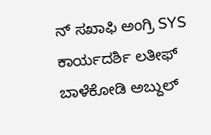ನ್ ಸಖಾಫಿ ಅಂಗ್ರಿ SYS ಕಾರ್ಯದರ್ಶಿ ಲತೀಫ್ ಬಾಳೆಕೋಡಿ ಅಬ್ದುಲ್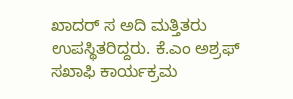ಖಾದರ್ ಸ ಅದಿ ಮತ್ತಿತರು ಉಪಸ್ಥಿತರಿದ್ದರು. ಕೆ.ಎಂ ಅಶ್ರಫ್ ಸಖಾಫಿ ಕಾರ್ಯಕ್ರಮ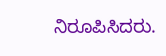ನಿರೂಪಿಸಿದರು.